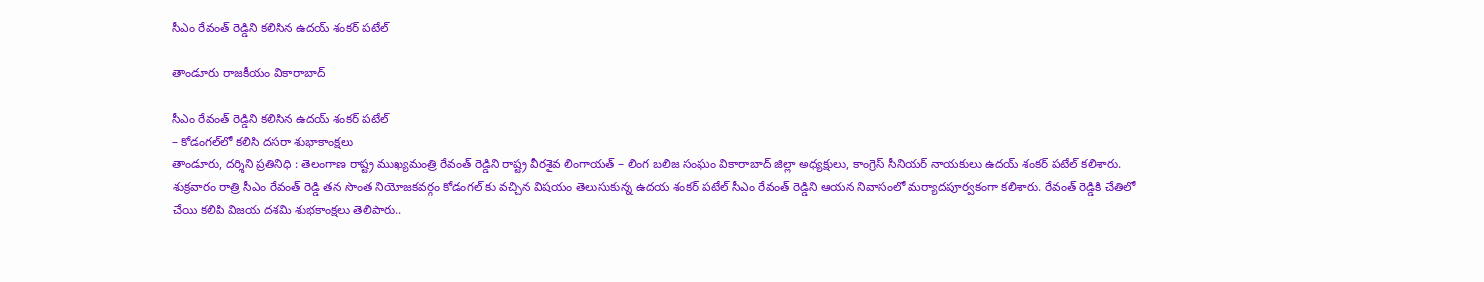సీఎం రేవంత్‌ రెడ్డిని కలిసిన ఉదయ్ శంకర్ పటేల్

తాండూరు రాజకీయం వికారాబాద్

సీఎం రేవంత్‌ రెడ్డిని కలిసిన ఉదయ్ శంకర్ పటేల్
– కోడంగల్‌లో కలిసి దసరా శుభాకాంక్షలు
తాండూరు, దర్శిని ప్రతినిధి : తెలంగాణ రాష్ట్ర ముఖ్యమంత్రి రేవంత్ రెడ్డిని రాష్ట్ర వీరశైవ లింగాయత్ – లింగ బలిజ సంఘం వికారాబాద్ జిల్లా అధ్యక్షులు, కాంగ్రెస్ సీనియర్ నాయకులు ఉదయ్ శంకర్ పటేల్ కలిశారు. శుక్రవారం రాత్రి సీఎం రేవంత్ రెడ్డి తన సొంత నియోజకవర్గం కోడంగల్ కు వచ్చిన విషయం తెలుసుకున్న ఉదయ శంకర్ పటేల్ సీఎం రేవంత్ రెడ్డిని ఆయన నివాసంలో మర్యాదపూర్వకంగా కలిశారు. రేవంత్ రెడ్డికి చేతిలో చేయి కలిపి విజయ దశమి శుభకాంక్షలు తెలిపారు..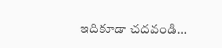ఇదికూడా చదవండి…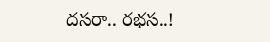దసరా.. రభస..!